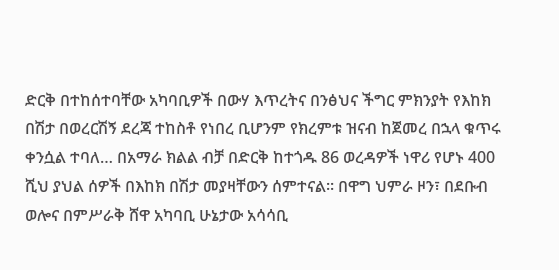ድርቅ በተከሰተባቸው አካባቢዎች በውሃ እጥረትና በንፅህና ችግር ምክንያት የእከክ በሽታ በወረርሽኝ ደረጃ ተከስቶ የነበረ ቢሆንም የክረምቱ ዝናብ ከጀመረ በኋላ ቁጥሩ ቀንሷል ተባለ… በአማራ ክልል ብቻ በድርቅ ከተጎዱ 86 ወረዳዎች ነዋሪ የሆኑ 400 ሺህ ያህል ሰዎች በእከክ በሽታ መያዛቸውን ሰምተናል፡፡ በዋግ ህምራ ዞን፣ በደቡብ ወሎና በምሥራቅ ሸዋ አካባቢ ሁኔታው አሳሳቢ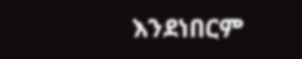እንደነበርም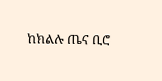ከክልሉ ጤና ቢሮ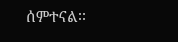ሰምተናል፡፡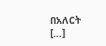በአለርት […]